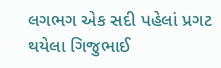લગભગ એક સદી પહેલાં પ્રગટ થયેલા ગિજુભાઈ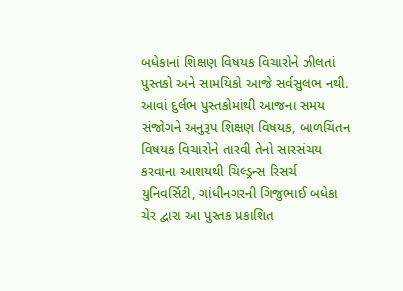બધેકાનાં શિક્ષણ વિષયક વિચારોને ઝીલતાં પુસ્તકો અને સામયિકો આજે સર્વસુલભ નથી. આવાં દુર્લભ પુસ્તકોમાંથી આજના સમય સંજોગને અનુરૂપ શિક્ષણ વિષયક, બાળચિંતન વિષયક વિચારોને તારવી તેનો સારસંચય કરવાના આશયથી ચિલ્ડ્રન્સ રિસર્ચ યુનિવર્સિટી, ગાંધીનગરની ગિજુભાઈ બધેકા ચેર દ્વારા આ પુસ્તક પ્રકાશિત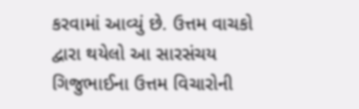કરવામાં આવ્યું છે. ઉત્તમ વાચકો દ્વારા થયેલો આ સારસંચય ગિજુભાઈના ઉત્તમ વિચારોની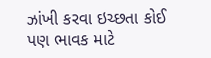ઝાંખી કરવા ઇચ્છતા કોઈ પણ ભાવક માટે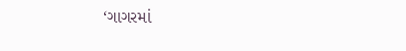‘ગાગરમાં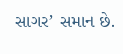સાગર’ સમાન છે.